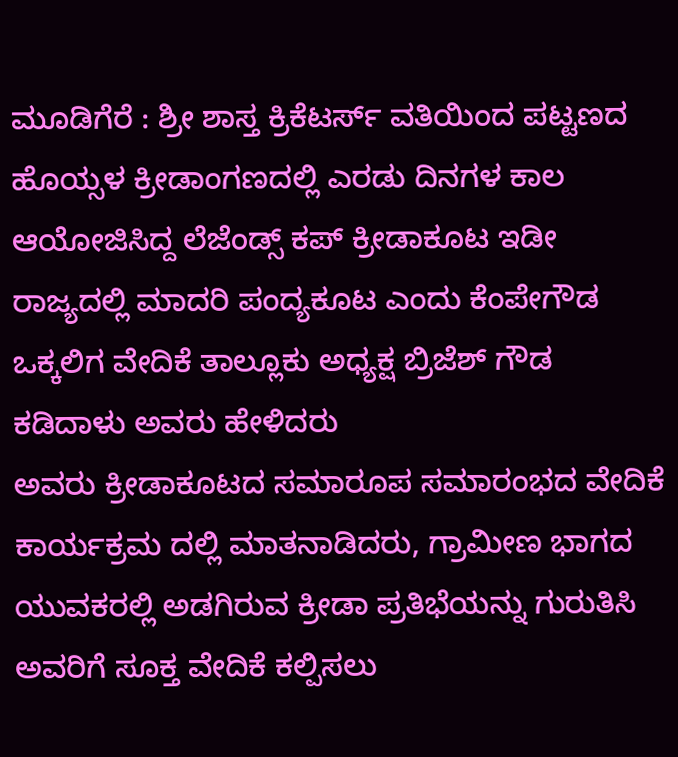ಮೂಡಿಗೆರೆ : ಶ್ರೀ ಶಾಸ್ತ ಕ್ರಿಕೆಟರ್ಸ್ ವತಿಯಿಂದ ಪಟ್ಟಣದ ಹೊಯ್ಸಳ ಕ್ರೀಡಾಂಗಣದಲ್ಲಿ ಎರಡು ದಿನಗಳ ಕಾಲ ಆಯೋಜಿಸಿದ್ದ ಲೆಜೆಂಡ್ಸ್ ಕಪ್ ಕ್ರೀಡಾಕೂಟ ಇಡೀ ರಾಜ್ಯದಲ್ಲಿ ಮಾದರಿ ಪಂದ್ಯಕೂಟ ಎಂದು ಕೆಂಪೇಗೌಡ ಒಕ್ಕಲಿಗ ವೇದಿಕೆ ತಾಲ್ಲೂಕು ಅಧ್ಯಕ್ಷ ಬ್ರಿಜೆಶ್ ಗೌಡ ಕಡಿದಾಳು ಅವರು ಹೇಳಿದರು
ಅವರು ಕ್ರೀಡಾಕೂಟದ ಸಮಾರೂಪ ಸಮಾರಂಭದ ವೇದಿಕೆ ಕಾರ್ಯಕ್ರಮ ದಲ್ಲಿ ಮಾತನಾಡಿದರು, ಗ್ರಾಮೀಣ ಭಾಗದ ಯುವಕರಲ್ಲಿ ಅಡಗಿರುವ ಕ್ರೀಡಾ ಪ್ರತಿಭೆಯನ್ನು ಗುರುತಿಸಿ ಅವರಿಗೆ ಸೂಕ್ತ ವೇದಿಕೆ ಕಲ್ಪಿಸಲು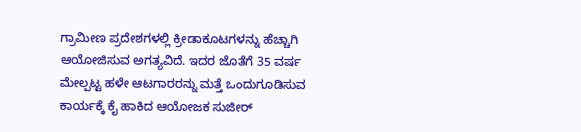ಗ್ರಾಮೀಣ ಪ್ರದೇಶಗಳಲ್ಲಿ ಕ್ರೀಡಾಕೂಟಗಳನ್ನು ಹೆಚ್ಚಾಗಿ ಆಯೋಜಿಸುವ ಅಗತ್ಯವಿದೆ. ಇದರ ಜೊತೆಗೆ 35 ವರ್ಷ ಮೇಲ್ಪಟ್ಟ ಹಳೇ ಆಟಗಾರರನ್ನು ಮತ್ತೆ ಒಂದುಗೂಡಿಸುವ ಕಾರ್ಯಕ್ಕೆ ಕೈ ಹಾಕಿದ ಆಯೋಜಕ ಸುಜೀರ್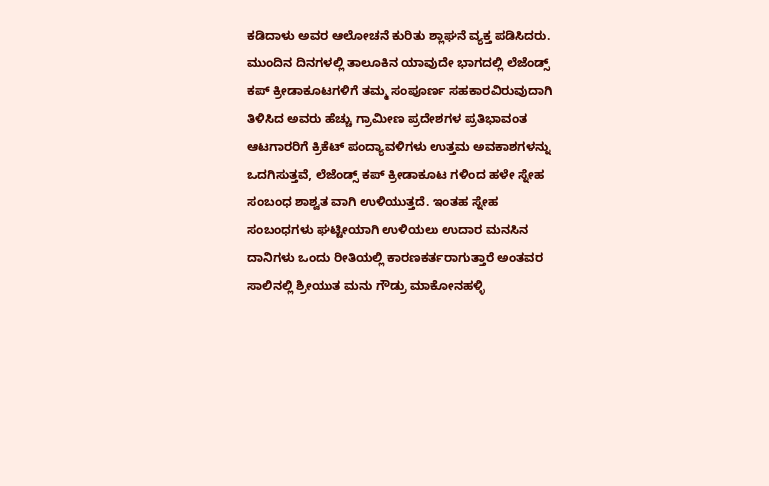ಕಡಿದಾಳು ಅವರ ಆಲೋಚನೆ ಕುರಿತು ಶ್ಲಾಘನೆ ವ್ಯಕ್ತ ಪಡಿಸಿದರು.
ಮುಂದಿನ ದಿನಗಳಲ್ಲಿ ತಾಲೂಕಿನ ಯಾವುದೇ ಭಾಗದಲ್ಲಿ ಲೆಜೆಂಡ್ಸ್ ಕಪ್ ಕ್ರೀಡಾಕೂಟಗಳಿಗೆ ತಮ್ಮ ಸಂಪೂರ್ಣ ಸಹಕಾರವಿರುವುದಾಗಿ ತಿಳಿಸಿದ ಅವರು ಹೆಚ್ಚು ಗ್ರಾಮೀಣ ಪ್ರದೇಶಗಳ ಪ್ರತಿಭಾವಂತ ಆಟಗಾರರಿಗೆ ಕ್ರಿಕೆಟ್ ಪಂದ್ಯಾವಳಿಗಳು ಉತ್ತಮ ಅವಕಾಶಗಳನ್ನು ಒದಗಿಸುತ್ತವೆ, ಲೆಜೆಂಡ್ಸ್ ಕಪ್ ಕ್ರೀಡಾಕೂಟ ಗಳಿಂದ ಹಳೇ ಸ್ನೇಹ ಸಂಬಂಧ ಶಾಶ್ವತ ವಾಗಿ ಉಳಿಯುತ್ತದೆ. ಇಂತಹ ಸ್ನೇಹ ಸಂಬಂಧಗಳು ಘಟ್ಟೀಯಾಗಿ ಉಳಿಯಲು ಉದಾರ ಮನಸಿನ ದಾನಿಗಳು ಒಂದು ರೀತಿಯಲ್ಲಿ ಕಾರಣಕರ್ತರಾಗುತ್ತಾರೆ ಅಂತವರ ಸಾಲಿನಲ್ಲಿ ಶ್ರೀಯುತ ಮನು ಗೌಡ್ರು ಮಾಕೋನಹಳ್ಳಿ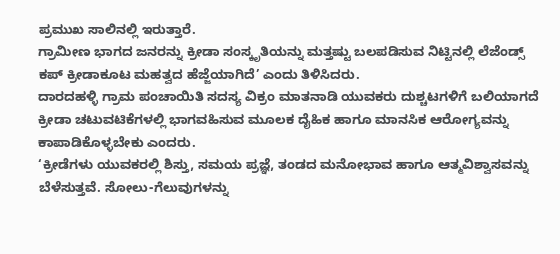ಪ್ರಮುಖ ಸಾಲಿನಲ್ಲಿ ಇರುತ್ತಾರೆ.
ಗ್ರಾಮೀಣ ಭಾಗದ ಜನರನ್ನು ಕ್ರೀಡಾ ಸಂಸ್ಕೃತಿಯನ್ನು ಮತ್ತಷ್ಟು ಬಲಪಡಿಸುವ ನಿಟ್ಟಿನಲ್ಲಿ ಲೆಜೆಂಡ್ಸ್ ಕಪ್ ಕ್ರೀಡಾಕೂಟ ಮಹತ್ವದ ಹೆಜ್ಜೆಯಾಗಿದೆ’ ಎಂದು ತಿಳಿಸಿದರು.
ದಾರದಹಳ್ಳಿ ಗ್ರಾಮ ಪಂಚಾಯಿತಿ ಸದಸ್ಯ ವಿಕ್ರಂ ಮಾತನಾಡಿ ಯುವಕರು ದುಶ್ಚಟಗಳಿಗೆ ಬಲಿಯಾಗದೆ ಕ್ರೀಡಾ ಚಟುವಟಿಕೆಗಳಲ್ಲಿ ಭಾಗವಹಿಸುವ ಮೂಲಕ ದೈಹಿಕ ಹಾಗೂ ಮಾನಸಿಕ ಆರೋಗ್ಯವನ್ನು ಕಾಪಾಡಿಕೊಳ್ಳಬೇಕು ಎಂದರು.
‘ಕ್ರೀಡೆಗಳು ಯುವಕರಲ್ಲಿ ಶಿಸ್ತು, ಸಮಯ ಪ್ರಜ್ಞೆ, ತಂಡದ ಮನೋಭಾವ ಹಾಗೂ ಆತ್ಮವಿಶ್ವಾಸವನ್ನು ಬೆಳೆಸುತ್ತವೆ. ಸೋಲು-ಗೆಲುವುಗಳನ್ನು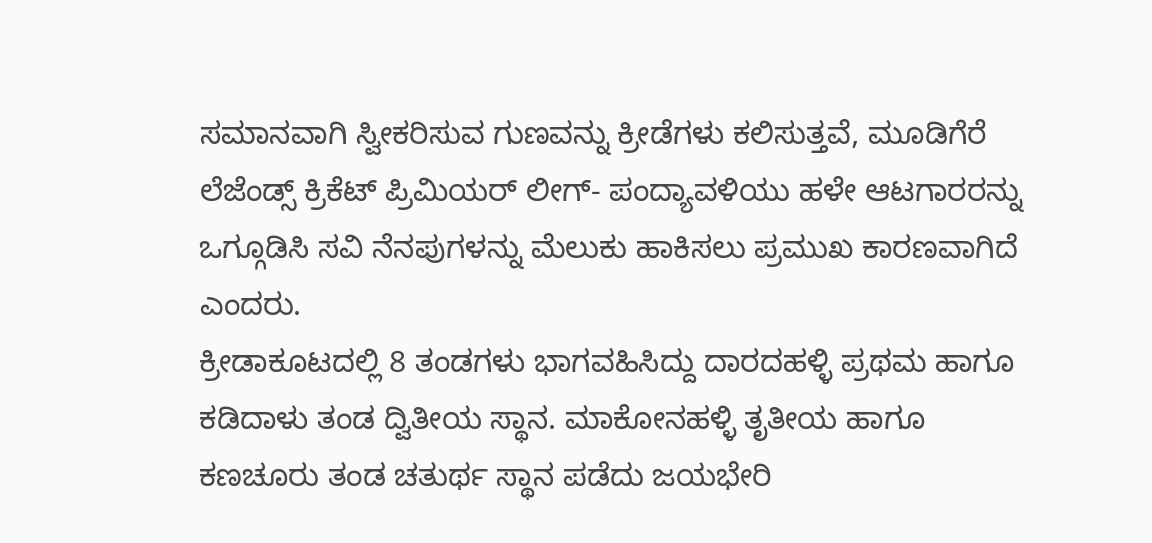ಸಮಾನವಾಗಿ ಸ್ವೀಕರಿಸುವ ಗುಣವನ್ನು ಕ್ರೀಡೆಗಳು ಕಲಿಸುತ್ತವೆ, ಮೂಡಿಗೆರೆ ಲೆಜೆಂಡ್ಸ್ ಕ್ರಿಕೆಟ್ ಪ್ರಿಮಿಯರ್ ಲೀಗ್- ಪಂದ್ಯಾವಳಿಯು ಹಳೇ ಆಟಗಾರರನ್ನು ಒಗ್ಗೂಡಿಸಿ ಸವಿ ನೆನಪುಗಳನ್ನು ಮೆಲುಕು ಹಾಕಿಸಲು ಪ್ರಮುಖ ಕಾರಣವಾಗಿದೆ ಎಂದರು.
ಕ್ರೀಡಾಕೂಟದಲ್ಲಿ 8 ತಂಡಗಳು ಭಾಗವಹಿಸಿದ್ದು ದಾರದಹಳ್ಳಿ ಪ್ರಥಮ ಹಾಗೂ ಕಡಿದಾಳು ತಂಡ ದ್ವಿತೀಯ ಸ್ಥಾನ. ಮಾಕೋನಹಳ್ಳಿ ತೃತೀಯ ಹಾಗೂ ಕಣಚೂರು ತಂಡ ಚತುರ್ಥ ಸ್ಥಾನ ಪಡೆದು ಜಯಭೇರಿ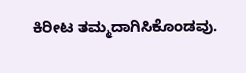ಕಿರೀಟ ತಮ್ಮದಾಗಿಸಿಕೊಂಡವು.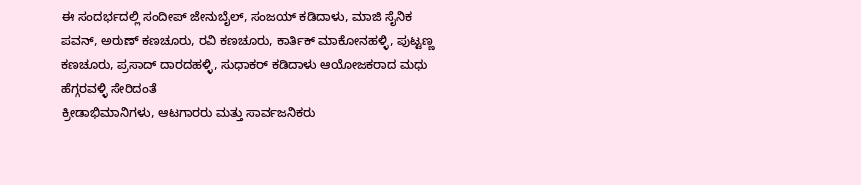ಈ ಸಂದರ್ಭದಲ್ಲಿ ಸಂದೀಪ್ ಜೇನುಬೈಲ್, ಸಂಜಯ್ ಕಡಿದಾಳು, ಮಾಜಿ ಸೈನಿಕ ಪವನ್, ಅರುಣ್ ಕಣಚೂರು, ರವಿ ಕಣಚೂರು, ಕಾರ್ತಿಕ್ ಮಾಕೋನಹಳ್ಳಿ, ಪುಟ್ಟಣ್ಣ ಕಣಚೂರು, ಪ್ರಸಾದ್ ದಾರದಹಳ್ಳಿ, ಸುಧಾಕರ್ ಕಡಿದಾಳು ಆಯೋಜಕರಾದ ಮಧು ಹೆಗ್ಗರವಳ್ಳಿ ಸೇರಿದಂತೆ
ಕ್ರೀಡಾಭಿಮಾನಿಗಳು, ಆಟಗಾರರು ಮತ್ತು ಸಾರ್ವಜನಿಕರು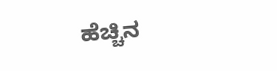ಹೆಚ್ಚಿನ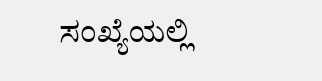ಸಂಖ್ಯೆಯಲ್ಲಿ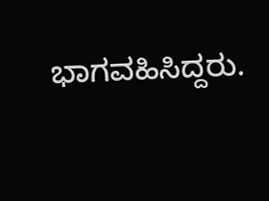ಭಾಗವಹಿಸಿದ್ದರು.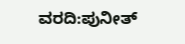ವರದಿ:ಪುನೀತ್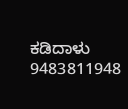ಕಡಿದಾಳು
9483811948